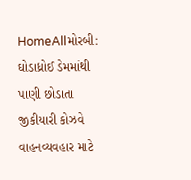HomeAllમોરબી: ઘોડાધ્રોઈ ડેમમાંથી પાણી છોડાતા જીકીયારી કોઝવે વાહનવ્યવહાર માટે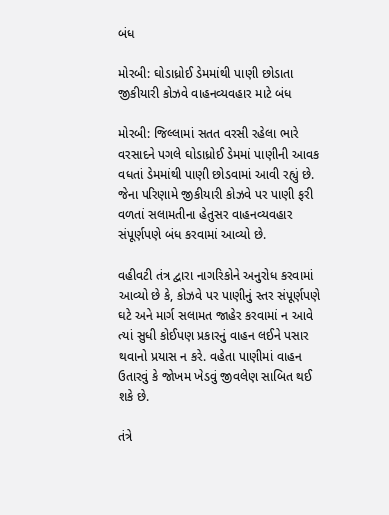બંધ

મોરબી: ઘોડાધ્રોઈ ડેમમાંથી પાણી છોડાતા જીકીયારી કોઝવે વાહનવ્યવહાર માટે બંધ

મોરબી: જિલ્લામાં સતત વરસી રહેલા ભારે વરસાદને પગલે ઘોડાધ્રોઈ ડેમમાં પાણીની આવક વધતાં ડેમમાંથી પાણી છોડવામાં આવી રહ્યું છે. જેના પરિણામે જીકીયારી કોઝવે પર પાણી ફરી વળતાં સલામતીના હેતુસર વાહનવ્યવહાર સંપૂર્ણપણે બંધ કરવામાં આવ્યો છે.

વહીવટી તંત્ર દ્વારા નાગરિકોને અનુરોધ કરવામાં આવ્યો છે કે, કોઝવે પર પાણીનું સ્તર સંપૂર્ણપણે ઘટે અને માર્ગ સલામત જાહેર કરવામાં ન આવે ત્યાં સુધી કોઈપણ પ્રકારનું વાહન લઈને પસાર થવાનો પ્રયાસ ન કરે. વહેતા પાણીમાં વાહન ઉતારવું કે જોખમ ખેડવું જીવલેણ સાબિત થઈ શકે છે.

તંત્રે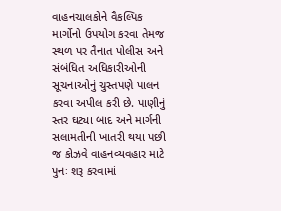વાહનચાલકોને વૈકલ્પિક માર્ગોનો ઉપયોગ કરવા તેમજ સ્થળ પર તૈનાત પોલીસ અને સંબંધિત અધિકારીઓની સૂચનાઓનું ચુસ્તપણે પાલન કરવા અપીલ કરી છે. પાણીનું સ્તર ઘટ્યા બાદ અને માર્ગની સલામતીની ખાતરી થયા પછી જ કોઝવે વાહનવ્યવહાર માટે પુનઃ શરૂ કરવામાં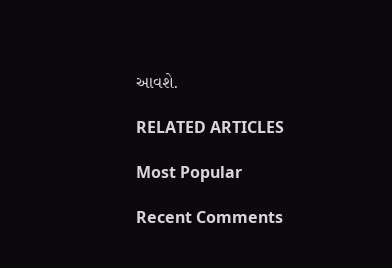આવશે.

RELATED ARTICLES

Most Popular

Recent Comments